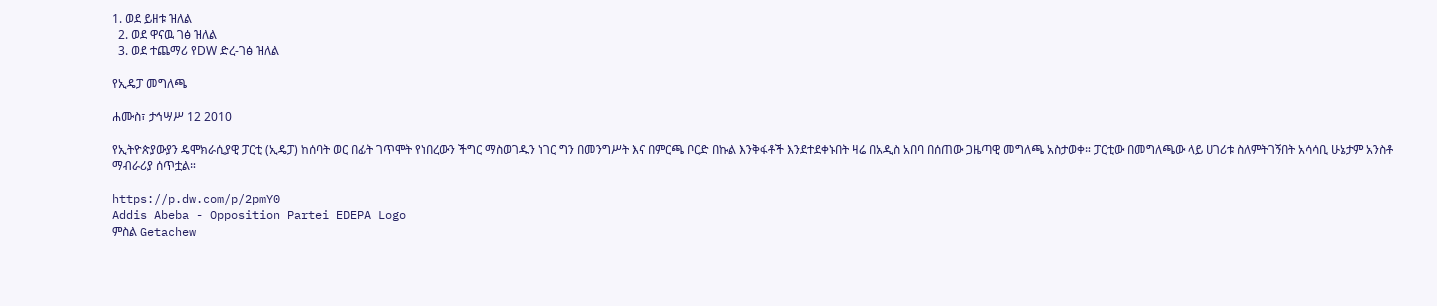1. ወደ ይዘቱ ዝለል
  2. ወደ ዋናዉ ገፅ ዝለል
  3. ወደ ተጨማሪ የDW ድረ-ገፅ ዝለል

የኢዴፓ መግለጫ

ሐሙስ፣ ታኅሣሥ 12 2010

የኢትዮጵያውያን ዴሞክራሲያዊ ፓርቲ (ኢዴፓ) ከሰባት ወር በፊት ገጥሞት የነበረውን ችግር ማስወገዱን ነገር ግን በመንግሥት እና በምርጫ ቦርድ በኩል እንቅፋቶች እንደተደቀኑበት ዛሬ በአዲስ አበባ በሰጠው ጋዜጣዊ መግለጫ አስታወቀ። ፓርቲው በመግለጫው ላይ ሀገሪቱ ስለምትገኝበት አሳሳቢ ሁኔታም አንስቶ ማብራሪያ ሰጥቷል።

https://p.dw.com/p/2pmY0
Addis Abeba - Opposition Partei EDEPA Logo
ምስል Getachew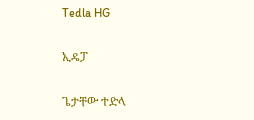Tedla HG

ኢዴፓ

ጌታቸው ተድላ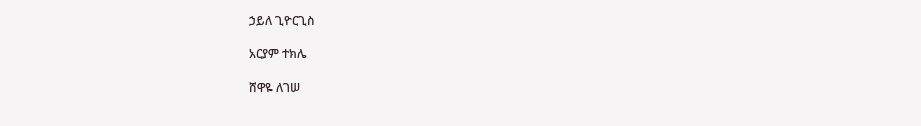ኃይለ ጊዮርጊስ

አርያም ተክሌ

ሸዋዬ ለገሠ